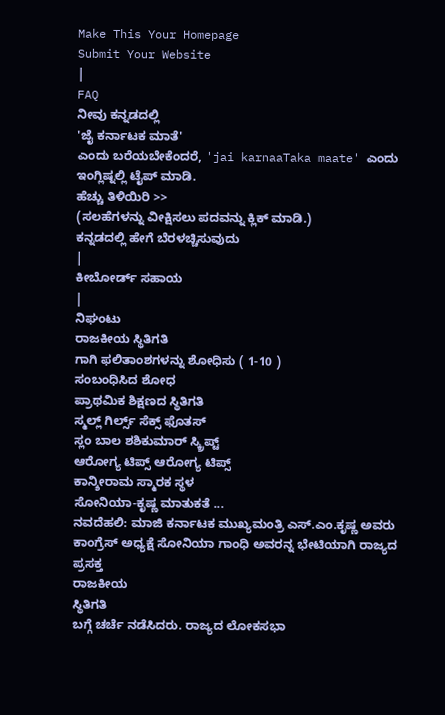Make This Your Homepage
Submit Your Website
|
FAQ
ನೀವು ಕನ್ನಡದಲ್ಲಿ
'ಜೈ ಕರ್ನಾಟಕ ಮಾತೆ'
ಎಂದು ಬರೆಯಬೇಕೆಂದರೆ, 'jai karnaaTaka maate' ಎಂದು ಇಂಗ್ಲಿಷ್ನಲ್ಲಿ ಟೈಪ್ ಮಾಡಿ.
ಹೆಚ್ಚು ತಿಳಿಯಿರಿ >>
(ಸಲಹೆಗಳನ್ನು ವೀಕ್ಷಿಸಲು ಪದವನ್ನು ಕ್ಲಿಕ್ ಮಾಡಿ.)
ಕನ್ನಡದಲ್ಲಿ ಹೇಗೆ ಬೆರಳಚ್ಚಿಸುವುದು
|
ಕೀಬೋರ್ಡ್ ಸಹಾಯ
|
ನಿಘಂಟು
ರಾಜಕೀಯ ಸ್ಥಿತಿಗತಿ
ಗಾಗಿ ಫಲಿತಾಂಶಗಳನ್ನು ಶೋಧಿಸು ( 1-10 )
ಸಂಬಂಧಿಸಿದ ಶೋಧ
ಪ್ರಾಥಮಿಕ ಶಿಕ್ಷಣದ ಸ್ಥಿತಿಗತಿ
ಸ್ಮಲ್ಲ್ ಗಿರ್ಲ್ಸ್ ಸೆಕ್ಸ್ ಫೊತಸ್
ಸ್ಲಂ ಬಾಲ ಶಶಿಕುಮಾರ್ ಸ್ಕ್ರಿಪ್ಟ್
ಆರೋಗ್ಯ ಟಿಪ್ಸ್ ಆರೋಗ್ಯ ಟಿಪ್ಸ್
ಕಾನ್ಶೀರಾಮ ಸ್ಮಾರಕ ಸ್ಥಳ
ಸೋನಿಯಾ-ಕೃಷ್ಣ ಮಾತುಕತೆ ...
ನವದೆಹಲಿ: ಮಾಜಿ ಕರ್ನಾಟಕ ಮುಖ್ಯಮಂತ್ರಿ ಎಸ್.ಎಂ.ಕೃಷ್ಣ ಅವರು ಕಾಂಗ್ರೆಸ್ ಅಧ್ಯಕ್ಷೆ ಸೋನಿಯಾ ಗಾಂಧಿ ಅವರನ್ನ ಭೇಟಿಯಾಗಿ ರಾಜ್ಯದ ಪ್ರಸಕ್ತ
ರಾಜಕೀಯ
ಸ್ಥಿತಿಗತಿ
ಬಗ್ಗೆ ಚರ್ಚೆ ನಡೆಸಿದರು. ರಾಜ್ಯದ ಲೋಕಸಭಾ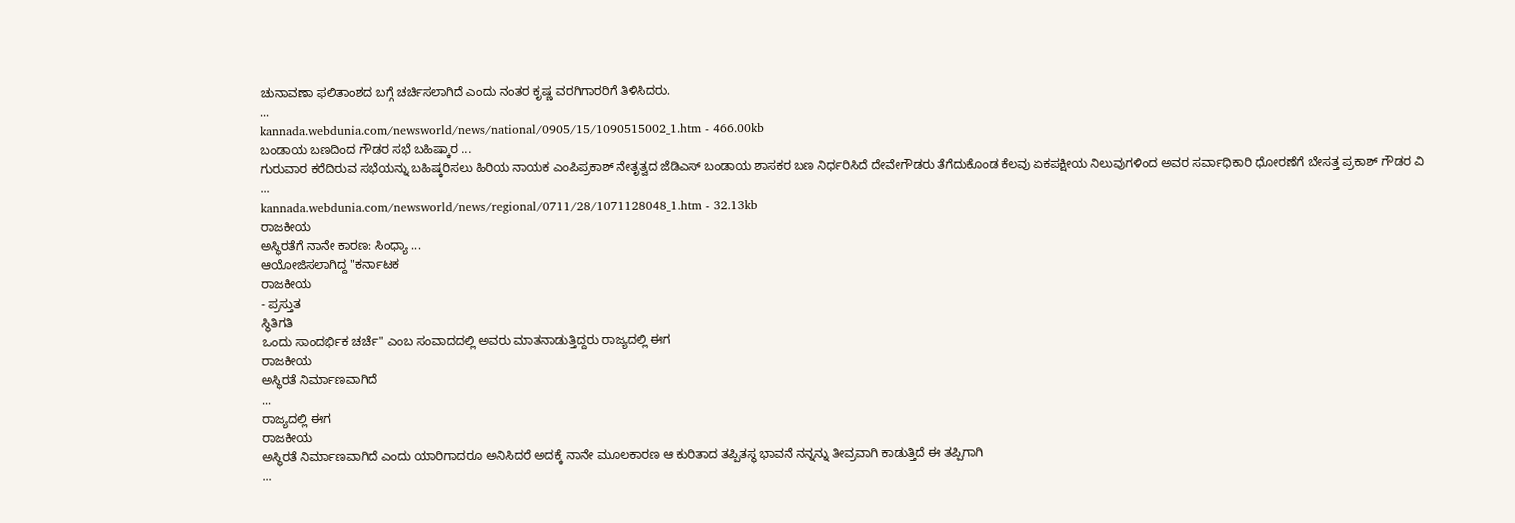ಚುನಾವಣಾ ಫಲಿತಾಂಶದ ಬಗ್ಗೆ ಚರ್ಚಿಸಲಾಗಿದೆ ಎಂದು ನಂತರ ಕೃಷ್ಣ ವರಗಿಗಾರರಿಗೆ ತಿಳಿಸಿದರು.
...
kannada.webdunia.com/newsworld/news/national/0905/15/1090515002_1.htm - 466.00kb
ಬಂಡಾಯ ಬಣದಿಂದ ಗೌಡರ ಸಭೆ ಬಹಿಷ್ಕಾರ ...
ಗುರುವಾರ ಕರೆದಿರುವ ಸಭೆಯನ್ನು ಬಹಿಷ್ಕರಿಸಲು ಹಿರಿಯ ನಾಯಕ ಎಂಪಿಪ್ರಕಾಶ್ ನೇತೃತ್ವದ ಜೆಡಿಎಸ್ ಬಂಡಾಯ ಶಾಸಕರ ಬಣ ನಿರ್ಧರಿಸಿದೆ ದೇವೇಗೌಡರು ತೆಗೆದುಕೊಂಡ ಕೆಲವು ಏಕಪಕ್ಷೀಯ ನಿಲುವುಗಳಿಂದ ಅವರ ಸರ್ವಾಧಿಕಾರಿ ಧೋರಣೆಗೆ ಬೇಸತ್ತ ಪ್ರಕಾಶ್ ಗೌಡರ ವಿ
...
kannada.webdunia.com/newsworld/news/regional/0711/28/1071128048_1.htm - 32.13kb
ರಾಜಕೀಯ
ಅಸ್ಥಿರತೆಗೆ ನಾನೇ ಕಾರಣ: ಸಿಂಧ್ಯಾ ...
ಆಯೋಜಿಸಲಾಗಿದ್ದ "ಕರ್ನಾಟಕ
ರಾಜಕೀಯ
- ಪ್ರಸ್ತುತ
ಸ್ಥಿತಿಗತಿ
ಒಂದು ಸಾಂದರ್ಭಿಕ ಚರ್ಚೆ" ಎಂಬ ಸಂವಾದದಲ್ಲಿ ಅವರು ಮಾತನಾಡುತ್ತಿದ್ದರು ರಾಜ್ಯದಲ್ಲಿ ಈಗ
ರಾಜಕೀಯ
ಅಸ್ಥಿರತೆ ನಿರ್ಮಾಣವಾಗಿದೆ
...
ರಾಜ್ಯದಲ್ಲಿ ಈಗ
ರಾಜಕೀಯ
ಅಸ್ಥಿರತೆ ನಿರ್ಮಾಣವಾಗಿದೆ ಎಂದು ಯಾರಿಗಾದರೂ ಅನಿಸಿದರೆ ಅದಕ್ಕೆ ನಾನೇ ಮೂಲಕಾರಣ ಆ ಕುರಿತಾದ ತಪ್ಪಿತಸ್ಥ ಭಾವನೆ ನನ್ನನ್ನು ತೀವ್ರವಾಗಿ ಕಾಡುತ್ತಿದೆ ಈ ತಪ್ಪಿಗಾಗಿ
...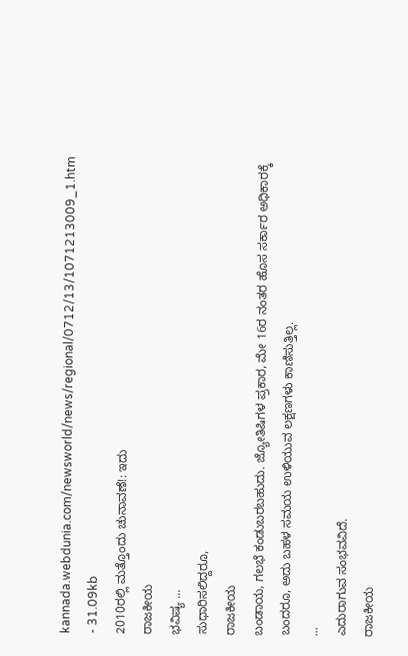kannada.webdunia.com/newsworld/news/regional/0712/13/1071213009_1.htm - 31.09kb
2010ರಲ್ಲಿ ಮತ್ತೊಂದು ಚುನಾವಣೆ!: ಇದು
ರಾಜಕೀಯ
ಭವಿಷ್ಯ ...
ಸುಧಾರಿಸಲಿದ್ದರೂ,
ರಾಜಕೀಯ
ಬಂಡಾಯ, ಗಲಭೆ ಕಂಡುಬರಬಹುದು. ಜ್ಯೋತಿಷಿಗಳ ಪ್ರಕಾರ, ಮೇ 16ರ ನಂತರ ಹೊಸ ಸರ್ಕಾರ ಅಧಿಕಾರಕ್ಕೆ ಬಂದರೂ, ಅದು ಬಹಳ ಸಮಯ ಉಳಿಯುವ ಲಕ್ಷಣಗಳು ಕಾಣಿಸುತ್ತಿಲ್ಲ.
...
ಎದುರಾಗುವ ಸಂಭವವಿದೆ.
ರಾಜಕೀಯ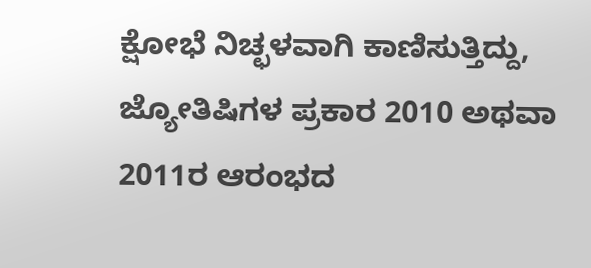ಕ್ಷೋಭೆ ನಿಚ್ಛಳವಾಗಿ ಕಾಣಿಸುತ್ತಿದ್ದು, ಜ್ಯೋತಿಷಿಗಳ ಪ್ರಕಾರ 2010 ಅಥವಾ 2011ರ ಆರಂಭದ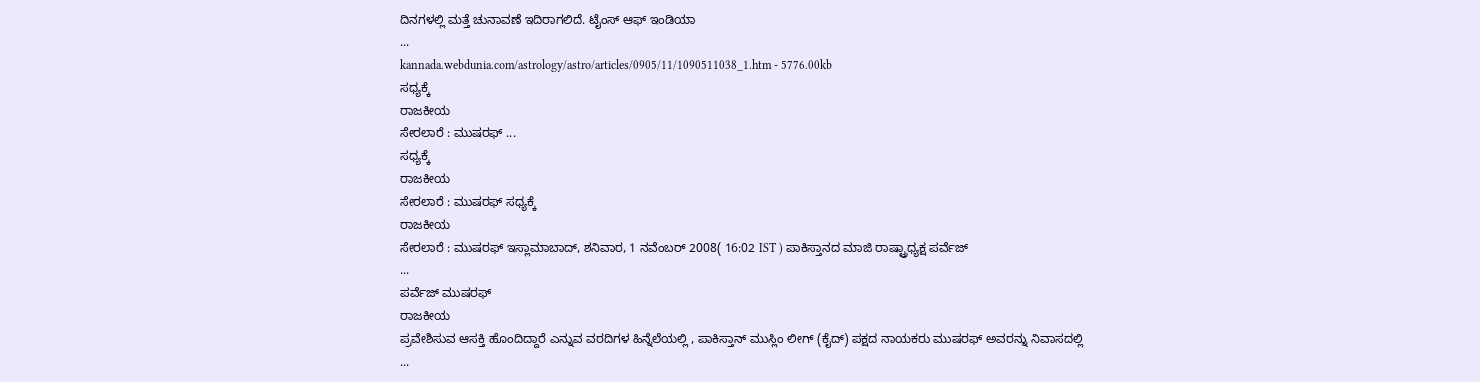ದಿನಗಳಲ್ಲಿ ಮತ್ತೆ ಚುನಾವಣೆ ಇದಿರಾಗಲಿದೆ. ಟೈಂಸ್ ಆಫ್ ಇಂಡಿಯಾ
...
kannada.webdunia.com/astrology/astro/articles/0905/11/1090511038_1.htm - 5776.00kb
ಸಧ್ಯಕ್ಕೆ
ರಾಜಕೀಯ
ಸೇರಲಾರೆ : ಮುಷರಫ್ ...
ಸಧ್ಯಕ್ಕೆ
ರಾಜಕೀಯ
ಸೇರಲಾರೆ : ಮುಷರಫ್ ಸಧ್ಯಕ್ಕೆ
ರಾಜಕೀಯ
ಸೇರಲಾರೆ : ಮುಷರಫ್ ಇಸ್ಲಾಮಾಬಾದ್, ಶನಿವಾರ, 1 ನವೆಂಬರ್ 2008( 16:02 IST ) ಪಾಕಿಸ್ತಾನದ ಮಾಜಿ ರಾಷ್ಟ್ರಾಧ್ಯಕ್ಷ ಪರ್ವೆಜ್
...
ಪರ್ವೆಜ್ ಮುಷರಫ್
ರಾಜಕೀಯ
ಪ್ರವೇಶಿಸುವ ಆಸಕ್ತಿ ಹೊಂದಿದ್ದಾರೆ ಎನ್ನುವ ವರದಿಗಳ ಹಿನ್ನೆಲೆಯಲ್ಲಿ , ಪಾಕಿಸ್ತಾನ್ ಮುಸ್ಲಿಂ ಲೀಗ್ (ಕೈದ್) ಪಕ್ಷದ ನಾಯಕರು ಮುಷರಫ್ ಅವರನ್ನು ನಿವಾಸದಲ್ಲಿ
...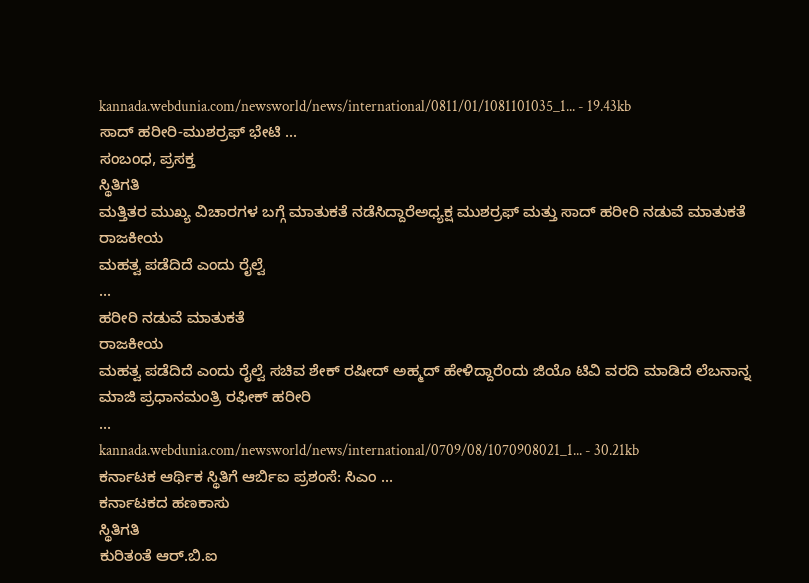kannada.webdunia.com/newsworld/news/international/0811/01/1081101035_1... - 19.43kb
ಸಾದ್ ಹರೀರಿ-ಮುಶರ್ರಫ್ ಭೇಟಿ ...
ಸಂಬಂಧ, ಪ್ರಸಕ್ತ
ಸ್ಥಿತಿಗತಿ
ಮತ್ತಿತರ ಮುಖ್ಯ ವಿಚಾರಗಳ ಬಗ್ಗೆ ಮಾತುಕತೆ ನಡೆಸಿದ್ದಾರೆಅಧ್ಯಕ್ಷ ಮುಶರ್ರಫ್ ಮತ್ತು ಸಾದ್ ಹರೀರಿ ನಡುವೆ ಮಾತುಕತೆ
ರಾಜಕೀಯ
ಮಹತ್ವ ಪಡೆದಿದೆ ಎಂದು ರೈಲ್ವೆ
...
ಹರೀರಿ ನಡುವೆ ಮಾತುಕತೆ
ರಾಜಕೀಯ
ಮಹತ್ವ ಪಡೆದಿದೆ ಎಂದು ರೈಲ್ವೆ ಸಚಿವ ಶೇಕ್ ರಷೀದ್ ಅಹ್ಮದ್ ಹೇಳಿದ್ದಾರೆಂದು ಜಿಯೊ ಟಿವಿ ವರದಿ ಮಾಡಿದೆ ಲೆಬನಾನ್ನ ಮಾಜಿ ಪ್ರಧಾನಮಂತ್ರಿ ರಫೀಕ್ ಹರೀರಿ
...
kannada.webdunia.com/newsworld/news/international/0709/08/1070908021_1... - 30.21kb
ಕರ್ನಾಟಕ ಆರ್ಥಿಕ ಸ್ಥಿತಿಗೆ ಆರ್ಬಿಐ ಪ್ರಶಂಸೆ: ಸಿಎಂ ...
ಕರ್ನಾಟಕದ ಹಣಕಾಸು
ಸ್ಥಿತಿಗತಿ
ಕುರಿತಂತೆ ಆರ್.ಬಿ.ಐ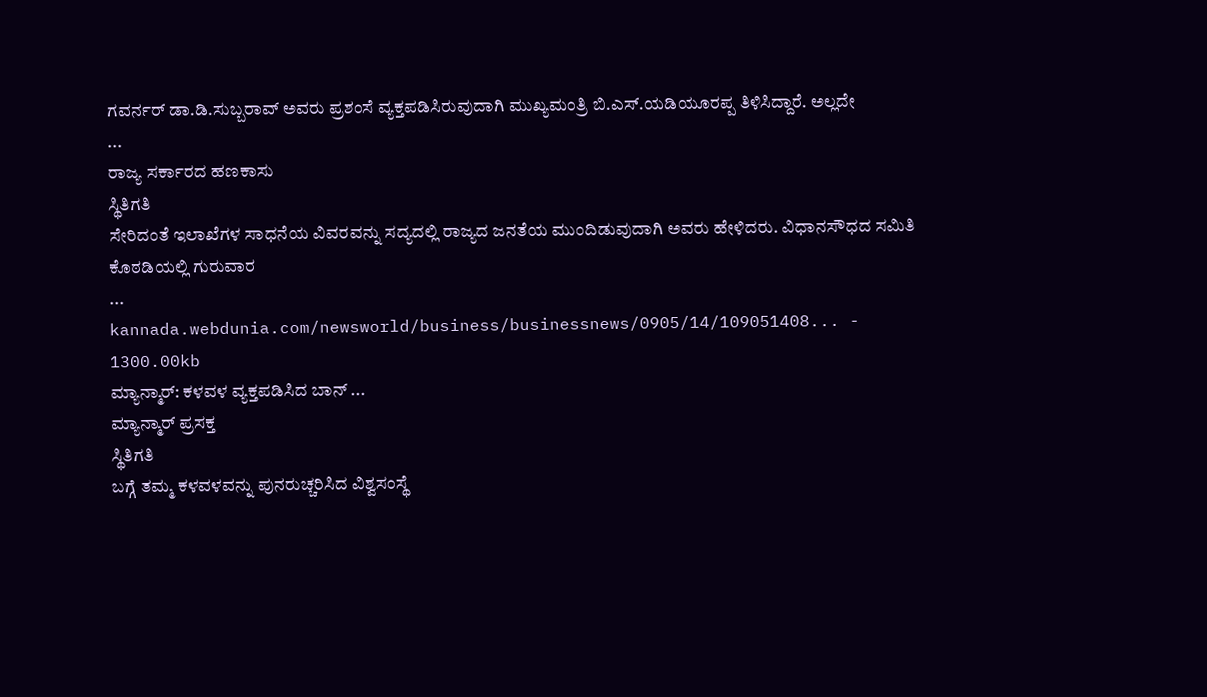ಗವರ್ನರ್ ಡಾ.ಡಿ.ಸುಬ್ಬರಾವ್ ಅವರು ಪ್ರಶಂಸೆ ವ್ಯಕ್ತಪಡಿಸಿರುವುದಾಗಿ ಮುಖ್ಯಮಂತ್ರಿ ಬಿ.ಎಸ್.ಯಡಿಯೂರಪ್ಪ ತಿಳಿಸಿದ್ದಾರೆ. ಅಲ್ಲದೇ
...
ರಾಜ್ಯ ಸರ್ಕಾರದ ಹಣಕಾಸು
ಸ್ಥಿತಿಗತಿ
ಸೇರಿದಂತೆ ಇಲಾಖೆಗಳ ಸಾಧನೆಯ ವಿವರವನ್ನು ಸದ್ಯದಲ್ಲಿ ರಾಜ್ಯದ ಜನತೆಯ ಮುಂದಿಡುವುದಾಗಿ ಅವರು ಹೇಳಿದರು. ವಿಧಾನಸೌಧದ ಸಮಿತಿ ಕೊಠಡಿಯಲ್ಲಿ ಗುರುವಾರ
...
kannada.webdunia.com/newsworld/business/businessnews/0905/14/109051408... - 1300.00kb
ಮ್ಯಾನ್ಮಾರ್: ಕಳವಳ ವ್ಯಕ್ತಪಡಿಸಿದ ಬಾನ್ ...
ಮ್ಯಾನ್ಮಾರ್ ಪ್ರಸಕ್ತ
ಸ್ಥಿತಿಗತಿ
ಬಗ್ಗೆ ತಮ್ಮ ಕಳವಳವನ್ನು ಪುನರುಚ್ಚರಿಸಿದ ವಿಶ್ವಸಂಸ್ಥೆ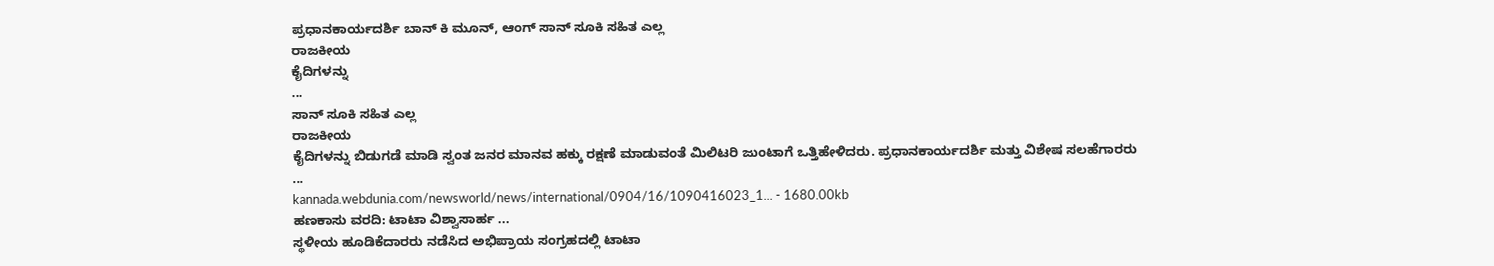ಪ್ರಧಾನಕಾರ್ಯದರ್ಶಿ ಬಾನ್ ಕಿ ಮೂನ್, ಆಂಗ್ ಸಾನ್ ಸೂಕಿ ಸಹಿತ ಎಲ್ಲ
ರಾಜಕೀಯ
ಕೈದಿಗಳನ್ನು
...
ಸಾನ್ ಸೂಕಿ ಸಹಿತ ಎಲ್ಲ
ರಾಜಕೀಯ
ಕೈದಿಗಳನ್ನು ಬಿಡುಗಡೆ ಮಾಡಿ ಸ್ವಂತ ಜನರ ಮಾನವ ಹಕ್ಕು ರಕ್ಷಣೆ ಮಾಡುವಂತೆ ಮಿಲಿಟರಿ ಜುಂಟಾಗೆ ಒತ್ತಿಹೇಳಿದರು. ಪ್ರಧಾನಕಾರ್ಯದರ್ಶಿ ಮತ್ತು ವಿಶೇಷ ಸಲಹೆಗಾರರು
...
kannada.webdunia.com/newsworld/news/international/0904/16/1090416023_1... - 1680.00kb
ಹಣಕಾಸು ವರದಿ: ಟಾಟಾ ವಿಶ್ವಾಸಾರ್ಹ ...
ಸ್ಥಳೀಯ ಹೂಡಿಕೆದಾರರು ನಡೆಸಿದ ಅಭಿಪ್ರಾಯ ಸಂಗ್ರಹದಲ್ಲಿ ಟಾಟಾ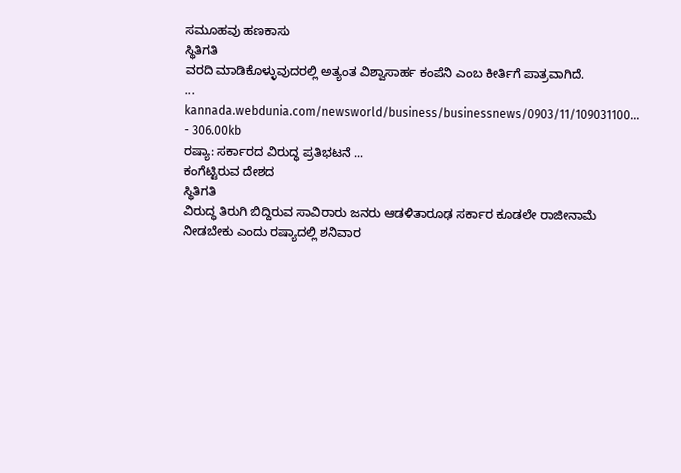ಸಮೂಹವು ಹಣಕಾಸು
ಸ್ಥಿತಿಗತಿ
ವರದಿ ಮಾಡಿಕೊಳ್ಳುವುದರಲ್ಲಿ ಅತ್ಯಂತ ವಿಶ್ವಾಸಾರ್ಹ ಕಂಪೆನಿ ಎಂಬ ಕೀರ್ತಿಗೆ ಪಾತ್ರವಾಗಿದೆ.
...
kannada.webdunia.com/newsworld/business/businessnews/0903/11/109031100... - 306.00kb
ರಷ್ಯಾ: ಸರ್ಕಾರದ ವಿರುದ್ಧ ಪ್ರತಿಭಟನೆ ...
ಕಂಗೆಟ್ಟಿರುವ ದೇಶದ
ಸ್ಥಿತಿಗತಿ
ವಿರುದ್ಧ ತಿರುಗಿ ಬಿದ್ದಿರುವ ಸಾವಿರಾರು ಜನರು ಆಡಳಿತಾರೂಢ ಸರ್ಕಾರ ಕೂಡಲೇ ರಾಜೀನಾಮೆ ನೀಡಬೇಕು ಎಂದು ರಷ್ಯಾದಲ್ಲಿ ಶನಿವಾರ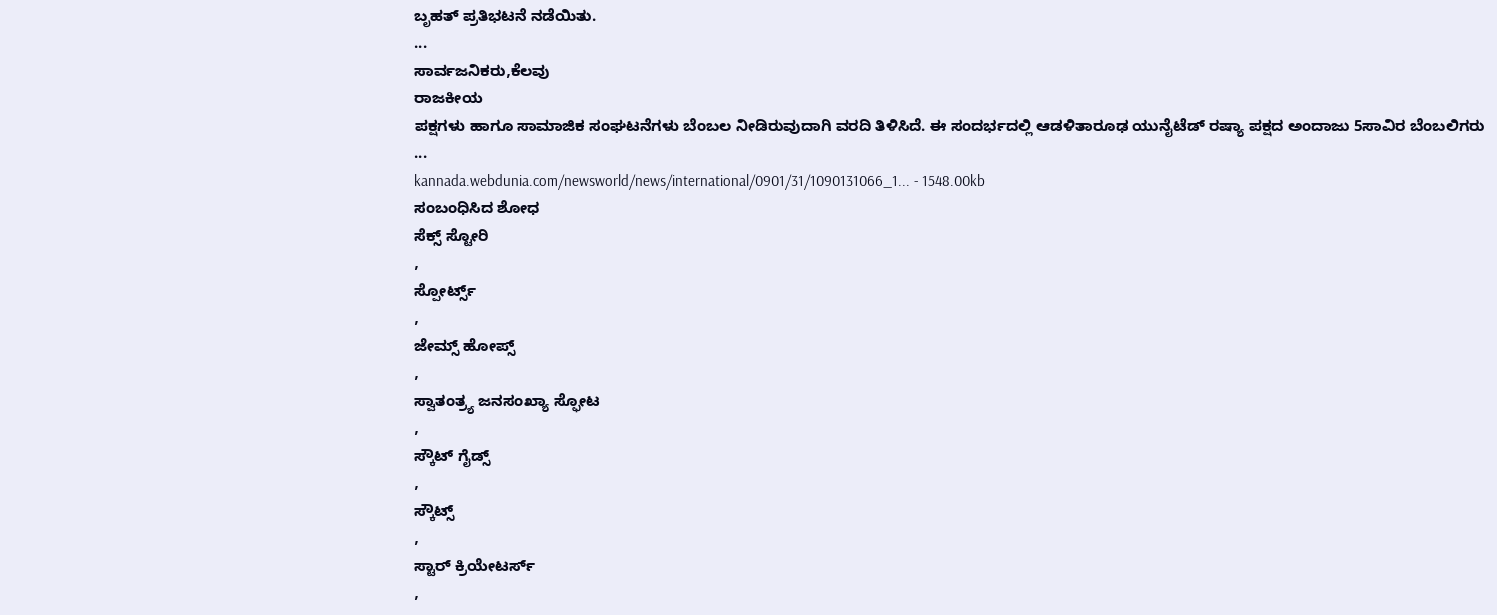ಬೃಹತ್ ಪ್ರತಿಭಟನೆ ನಡೆಯಿತು.
...
ಸಾರ್ವಜನಿಕರು,ಕೆಲವು
ರಾಜಕೀಯ
ಪಕ್ಷಗಳು ಹಾಗೂ ಸಾಮಾಜಿಕ ಸಂಘಟನೆಗಳು ಬೆಂಬಲ ನೀಡಿರುವುದಾಗಿ ವರದಿ ತಿಳಿಸಿದೆ. ಈ ಸಂದರ್ಭದಲ್ಲಿ ಆಡಳಿತಾರೂಢ ಯುನೈಟೆಡ್ ರಷ್ಯಾ ಪಕ್ಷದ ಅಂದಾಜು 5ಸಾವಿರ ಬೆಂಬಲಿಗರು
...
kannada.webdunia.com/newsworld/news/international/0901/31/1090131066_1... - 1548.00kb
ಸಂಬಂಧಿಸಿದ ಶೋಧ
ಸೆಕ್ಸ್ ಸ್ಟೋರಿ
,
ಸ್ಪೋರ್ಟ್ಸ್
,
ಜೇಮ್ಸ್ ಹೋಪ್ಸ್
,
ಸ್ವಾತಂತ್ರ್ಯ ಜನಸಂಖ್ಯಾ ಸ್ಫೋಟ
,
ಸ್ಕೌಟ್ ಗೈಡ್ಸ್
,
ಸ್ಕೌಟ್ಸ್
,
ಸ್ಟಾರ್ ಕ್ರಿಯೇಟರ್ಸ್
,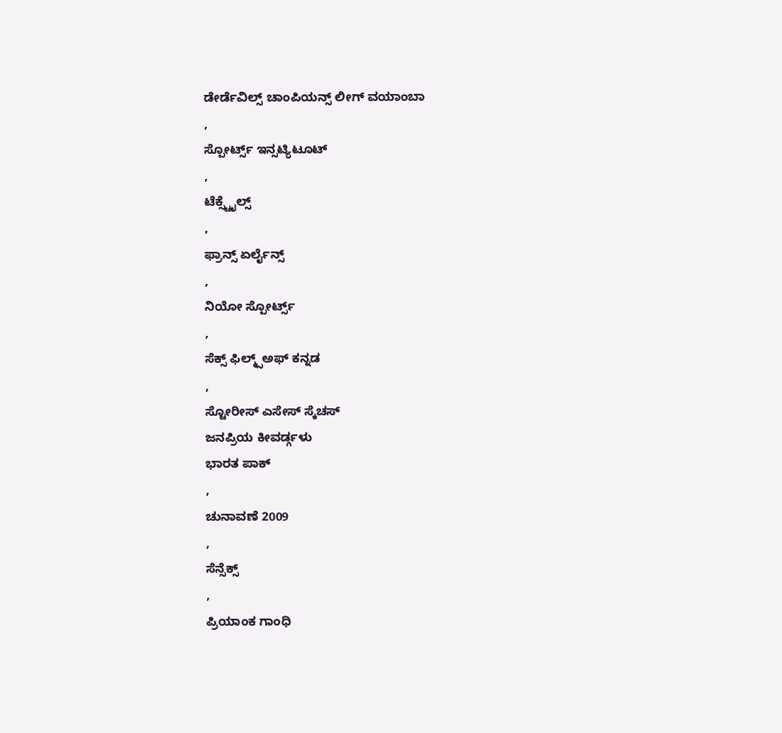ಡೇರ್ಡೆವಿಲ್ಸ್ ಚಾಂಪಿಯನ್ಸ್ ಲೀಗ್ ವಯಾಂಬಾ
,
ಸ್ಪೋರ್ಟ್ಸ್ ಇನ್ಸಟ್ಯಿಟೂಟ್
,
ಟೆಕ್ಸ್ಟೈಲ್ಸ್
,
ಫ್ರಾನ್ಸ್ ಏರ್ಲೈನ್ಸ್
,
ನಿಯೋ ಸ್ಪೋರ್ಟ್ಸ್
,
ಸೆಕ್ಸ್ ಫಿಲ್ಮ್ಸ್ಅಫ್ ಕನ್ನಡ
,
ಸ್ಟೋರೀಸ್ ಎಸೇಸ್ ಸ್ಕೆಚಸ್
ಜನಪ್ರಿಯ ಕೀವರ್ಡ್ಗಳು
ಭಾರತ ಪಾಕ್
,
ಚುನಾವಣೆ 2009
,
ಸೆನ್ಸೆಕ್ಸ್
,
ಪ್ರಿಯಾಂಕ ಗಾಂಧಿ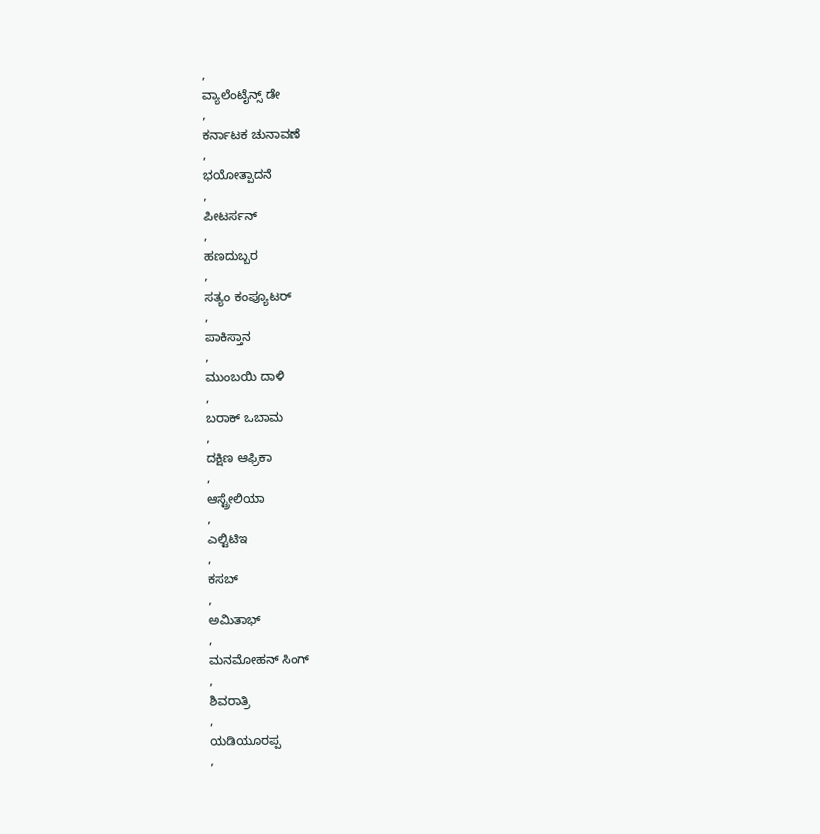,
ವ್ಯಾಲೆಂಟೈನ್ಸ್ ಡೇ
,
ಕರ್ನಾಟಕ ಚುನಾವಣೆ
,
ಭಯೋತ್ಪಾದನೆ
,
ಪೀಟರ್ಸನ್
,
ಹಣದುಬ್ಬರ
,
ಸತ್ಯಂ ಕಂಪ್ಯೂಟರ್
,
ಪಾಕಿಸ್ತಾನ
,
ಮುಂಬಯಿ ದಾಳಿ
,
ಬರಾಕ್ ಒಬಾಮ
,
ದಕ್ಷಿಣ ಆಫ್ರಿಕಾ
,
ಆಸ್ಟ್ರೇಲಿಯಾ
,
ಎಲ್ಟಿಟಿಇ
,
ಕಸಬ್
,
ಅಮಿತಾಭ್
,
ಮನಮೋಹನ್ ಸಿಂಗ್
,
ಶಿವರಾತ್ರಿ
,
ಯಡಿಯೂರಪ್ಪ
,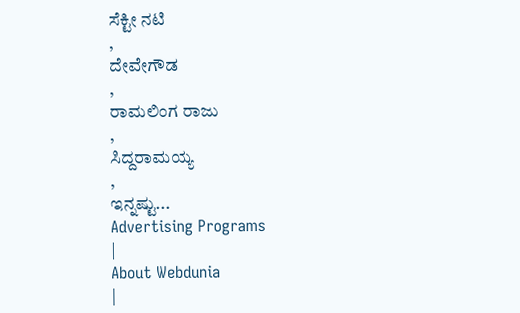ಸೆಕ್ಟೀ ನಟಿ
,
ದೇವೇಗೌಡ
,
ರಾಮಲಿಂಗ ರಾಜು
,
ಸಿದ್ದರಾಮಯ್ಯ
,
ಇನ್ನಷ್ಟು...
Advertising Programs
|
About Webdunia
|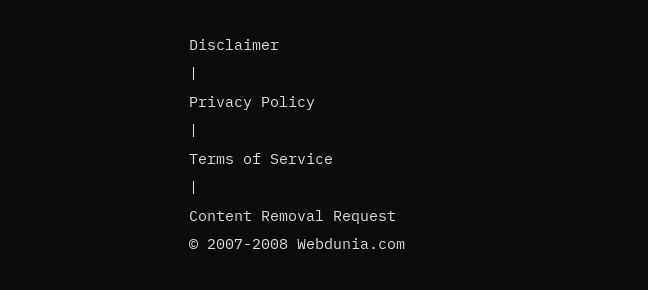Disclaimer
|
Privacy Policy
|
Terms of Service
|
Content Removal Request
© 2007-2008 Webdunia.com